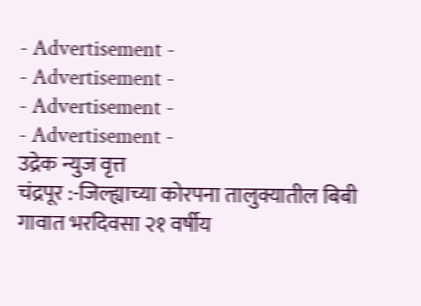- Advertisement -
- Advertisement -
- Advertisement -
- Advertisement -
उद्रेक न्युज वृत्त
चंद्रपूर :-जिल्ह्याच्या कोरपना तालुक्यातील बिबी गावात भरदिवसा २१ वर्षीय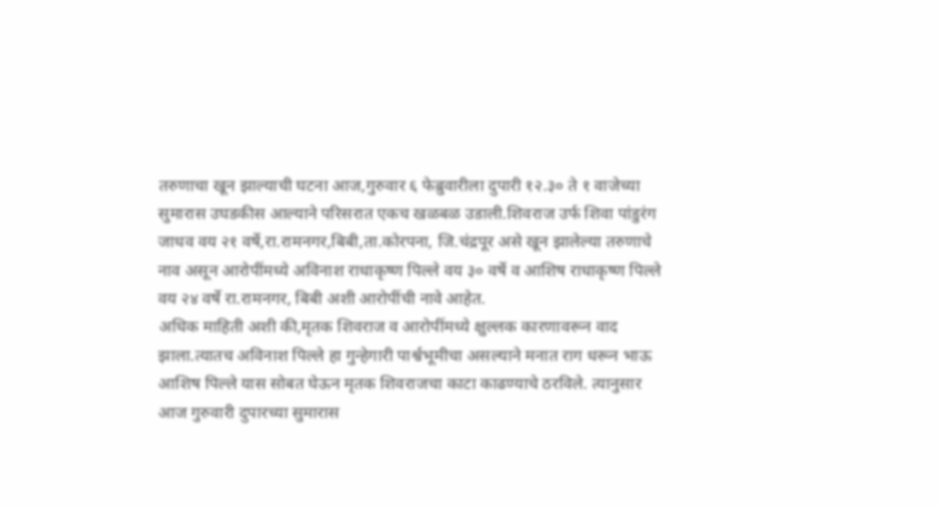तरुणाचा खून झाल्याची घटना आज,गुरुवार ६ फेब्रुवारीला दुपारी १२.३० ते १ वाजेच्या सुमारास उघडकीस आल्याने परिसरात एकच खळबळ उडाली.शिवराज उर्फ शिवा पांडुरंग जाधव वय २१ वर्षे,रा.रामनगर,बिबी,ता.कोरपना, जि.चंद्रपूर असे खून झालेल्या तरुणाचे नाव असून आरोपींमध्ये अविनाश राधाकृष्ण पिल्ले वय ३० वर्षे व आशिष राधाकृष्ण पिल्ले वय २४ वर्षे रा.रामनगर, बिबी अशी आरोपींची नावे आहेत.
अधिक माहिती अशी की,मृतक शिवराज व आरोपींमध्ये क्षुल्लक कारणावरून वाद झाला.त्यातच अविनाश पिल्ले हा गुन्हेगारी पार्श्वभूमीचा असल्याने मनात राग धरून भाऊ आशिष पिल्ले यास सोबत घेऊन मृतक शिवराजचा काटा काढण्याचे ठरविले. त्यानुसार आज गुरुवारी दुपारच्या सुमारास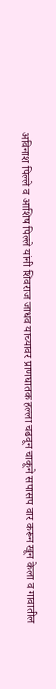अविनाश पिल्ले व आशिष पिल्ले यांनी शिवराज जाधव याच्यावर प्राणघातक हल्ला चढवून चाकूने सपासप वार करून खून केला व गावातील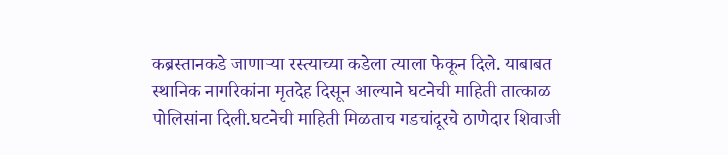कब्रस्तानकडे जाणाऱ्या रस्त्याच्या कडेला त्याला फेकून दिले. याबाबत स्थानिक नागरिकांना मृतदेह दिसून आल्याने घटनेची माहिती तात्काळ पोलिसांना दिली.घटनेची माहिती मिळताच गडचांदूरचे ठाणेदार शिवाजी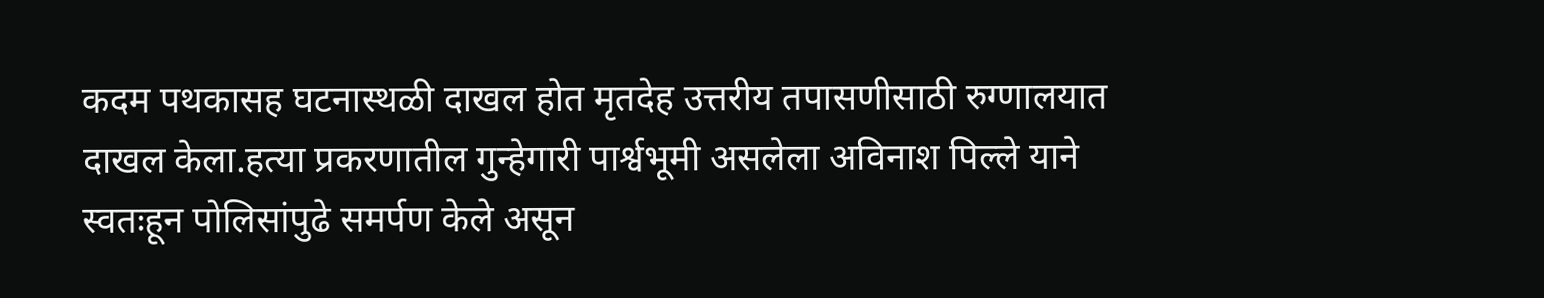कदम पथकासह घटनास्थळी दाखल होत मृतदेह उत्तरीय तपासणीसाठी रुग्णालयात दाखल केला.हत्या प्रकरणातील गुन्हेगारी पार्श्वभूमी असलेला अविनाश पिल्ले याने स्वतःहून पोलिसांपुढे समर्पण केले असून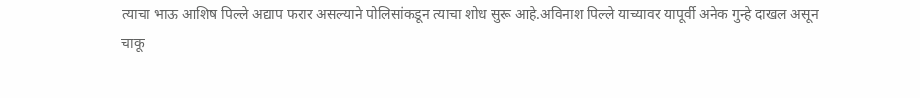त्याचा भाऊ आशिष पिल्ले अद्याप फरार असल्याने पोलिसांकडून त्याचा शोध सुरू आहे.अविनाश पिल्ले याच्यावर यापूर्वी अनेक गुन्हे दाखल असून
चाकू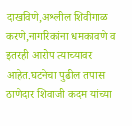दाखविणे,अश्लील शिवीगाळ करणे,नागरिकांना धमकावणे व इतरही आरोप त्याच्यावर आहेत.घटनेचा पुढील तपास ठाणेदार शिवाजी कदम यांच्या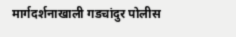मार्गदर्शनाखाली गडचांदुर पोलीस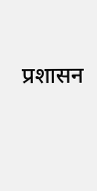प्रशासन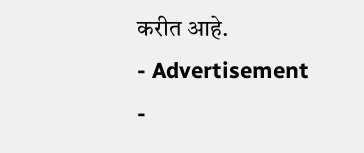करीत आहे.
- Advertisement -